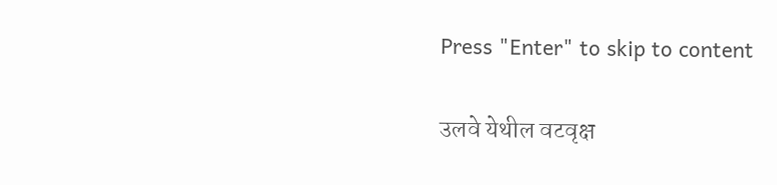Press "Enter" to skip to content

उलवे येथील वटवृक्ष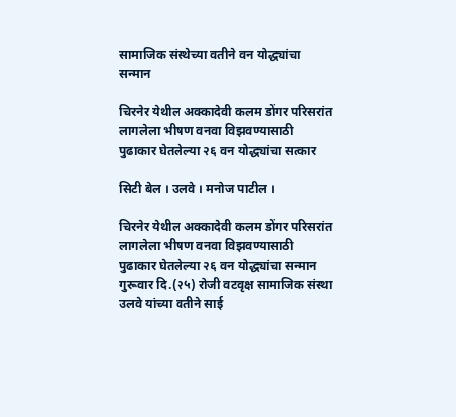सामाजिक संस्थेच्या वतीने वन योद्ध्यांचा सन्मान

चिरनेर येथील अक्कादेवी कलम डोंगर परिसरांत लागलेला भीषण वनवा विझवण्यासाठी पुढाकार घेतलेल्या २६ वन योद्ध्यांचा सत्कार

सिटी बेल । उलवे । मनोज पाटील ।

चिरनेर येथील अक्कादेवी कलम डोंगर परिसरांत लागलेला भीषण वनवा विझवण्यासाठी पुढाकार घेतलेल्या २६ वन योद्ध्यांचा सन्मान गुरूवार दि.(२५) रोजी वटवृक्ष सामाजिक संस्था उलवे यांच्या वतीने साई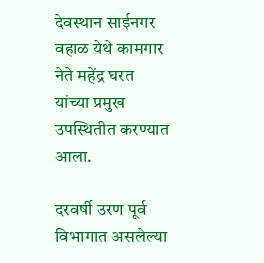देवस्थान साईनगर वहाळ येथे कामगार नेते महेंद्र घरत यांच्या प्रमुख उपस्थितीत करण्यात आला.

दरवर्षी उरण पूर्व विभागात असलेल्या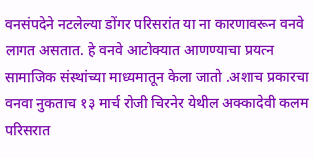वनसंपदेने नटलेल्या डोंगर परिसरांत या ना कारणावरून वनवे लागत असतात. हे वनवे आटोक्यात आणण्याचा प्रयत्न सामाजिक संस्थांच्या माध्यमातून केला जातो .अशाच प्रकारचा वनवा नुकताच १३ मार्च रोजी चिरनेर येथील अक्कादेवी कलम परिसरात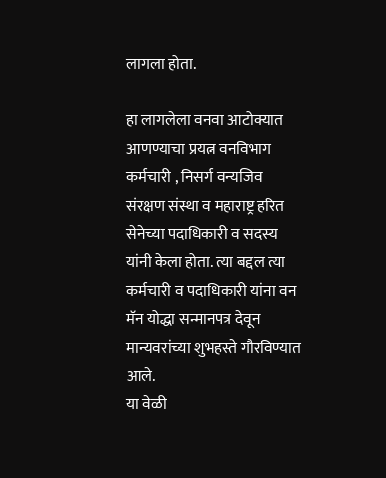लागला होता.

हा लागलेला वनवा आटोक्यात आणण्याचा प्रयत्न वनविभाग कर्मचारी , निसर्ग वन्यजिव संरक्षण संस्था व महाराष्ट्र हरित सेनेच्या पदाधिकारी व सदस्य यांनी केला होता. त्या बद्दल त्या कर्मचारी व पदाधिकारी यांना वन मॅन योद्धा सन्मानपत्र देवून मान्यवरांच्या शुभहस्ते गौरविण्यात आले.
या वेळी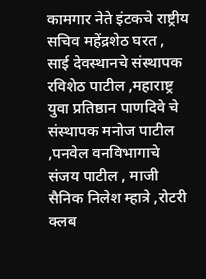कामगार नेते इंटकचे राष्ट्रीय सचिव महेंद्रशेठ घरत , साई देवस्थानचे संस्थापक रविशेठ पाटील ,महाराष्ट्र युवा प्रतिष्ठान पाणदिवे चे संस्थापक मनोज पाटील ,पनवेल वनविभागाचे संजय पाटील , माजी सैनिक निलेश म्हात्रे ,रोटरी क्लब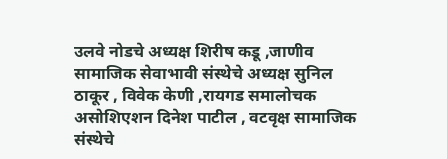उलवे नोडचे अध्यक्ष शिरीष कडू ,जाणीव सामाजिक सेवाभावी संस्थेचे अध्यक्ष सुनिल ठाकूर , विवेक केणी ,रायगड समालोचक असोशिएशन दिनेश पाटील , वटवृक्ष सामाजिक संस्थेचे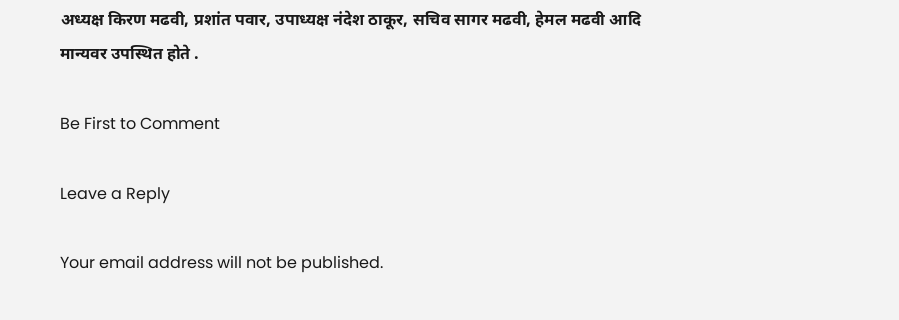अध्यक्ष किरण मढवी, प्रशांत पवार, उपाध्यक्ष नंदेश ठाकूर, सचिव सागर मढवी, हेमल मढवी आदि मान्यवर उपस्थित होते .

Be First to Comment

Leave a Reply

Your email address will not be published.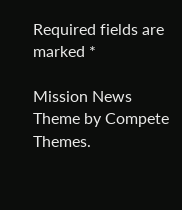Required fields are marked *

Mission News Theme by Compete Themes.